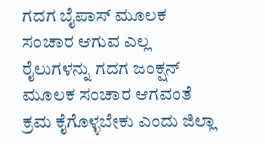ಗದಗ ಬೈಪಾಸ್ ಮೂಲಕ ಸಂಚಾರ ಆಗುವ ಎಲ್ಲ ರೈಲುಗಳನ್ನು ಗದಗ ಜಂಕ್ಷನ್ ಮೂಲಕ ಸಂಚಾರ ಆಗವಂತೆ ಕ್ರಮ ಕೈಗೊಳ್ಳಬೇಕು ಎಂದು ಜಿಲ್ಲಾ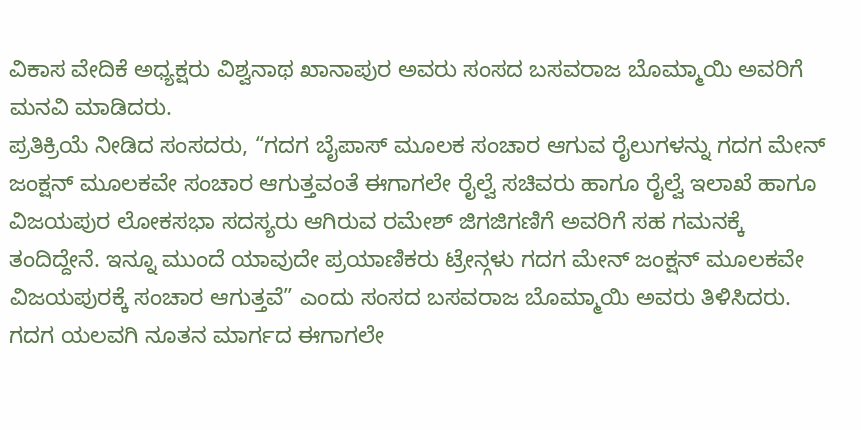ವಿಕಾಸ ವೇದಿಕೆ ಅಧ್ಯಕ್ಷರು ವಿಶ್ವನಾಥ ಖಾನಾಪುರ ಅವರು ಸಂಸದ ಬಸವರಾಜ ಬೊಮ್ಮಾಯಿ ಅವರಿಗೆ ಮನವಿ ಮಾಡಿದರು.
ಪ್ರತಿಕ್ರಿಯೆ ನೀಡಿದ ಸಂಸದರು, “ಗದಗ ಬೈಪಾಸ್ ಮೂಲಕ ಸಂಚಾರ ಆಗುವ ರೈಲುಗಳನ್ನು ಗದಗ ಮೇನ್ ಜಂಕ್ಷನ್ ಮೂಲಕವೇ ಸಂಚಾರ ಆಗುತ್ತವಂತೆ ಈಗಾಗಲೇ ರೈಲ್ವೆ ಸಚಿವರು ಹಾಗೂ ರೈಲ್ವೆ ಇಲಾಖೆ ಹಾಗೂ ವಿಜಯಪುರ ಲೋಕಸಭಾ ಸದಸ್ಯರು ಆಗಿರುವ ರಮೇಶ್ ಜಿಗಜಿಗಣಿಗೆ ಅವರಿಗೆ ಸಹ ಗಮನಕ್ಕೆ ತಂದಿದ್ದೇನೆ. ಇನ್ನೂ ಮುಂದೆ ಯಾವುದೇ ಪ್ರಯಾಣಿಕರು ಟ್ರೇನ್ಗಳು ಗದಗ ಮೇನ್ ಜಂಕ್ಷನ್ ಮೂಲಕವೇ ವಿಜಯಪುರಕ್ಕೆ ಸಂಚಾರ ಆಗುತ್ತವೆ” ಎಂದು ಸಂಸದ ಬಸವರಾಜ ಬೊಮ್ಮಾಯಿ ಅವರು ತಿಳಿಸಿದರು.
ಗದಗ ಯಲವಗಿ ನೂತನ ಮಾರ್ಗದ ಈಗಾಗಲೇ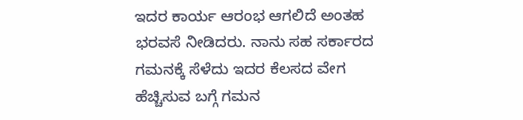ಇದರ ಕಾರ್ಯ ಆರಂಭ ಆಗಲಿದೆ ಅಂತಹ ಭರವಸೆ ನೀಡಿದರು. ನಾನು ಸಹ ಸರ್ಕಾರದ ಗಮನಕ್ಕೆ ಸೆಳೆದು ಇದರ ಕೆಲಸದ ವೇಗ ಹೆಚ್ಚಿಸುವ ಬಗ್ಗೆ ಗಮನ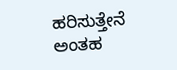ಹರಿಸುತ್ತೇನೆ ಅಂತಹ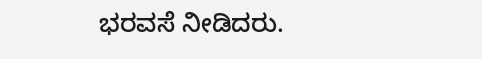ಭರವಸೆ ನೀಡಿದರು.